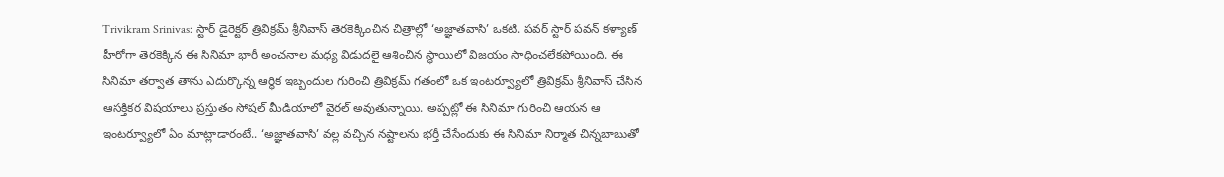Trivikram Srinivas: స్టార్ డైరెక్టర్ త్రివిక్రమ్ శ్రీనివాస్ తెరకెక్కించిన చిత్రాల్లో ‘అజ్ఞాతవాసి’ ఒకటి. పవర్ స్టార్ పవన్ కళ్యాణ్ హీరోగా తెరకెక్కిన ఈ సినిమా భారీ అంచనాల మధ్య విడుదలై ఆశించిన స్థాయిలో విజయం సాధించలేకపోయింది. ఈ సినిమా తర్వాత తాను ఎదుర్కొన్న ఆర్థిక ఇబ్బందుల గురించి త్రివిక్రమ్ గతంలో ఒక ఇంటర్వ్యూలో త్రివిక్రమ్ శ్రీనివాస్ చేసిన ఆసక్తికర విషయాలు ప్రస్తుతం సోషల్ మీడియాలో వైరల్ అవుతున్నాయి. అప్పట్లో ఈ సినిమా గురించి ఆయన ఆ ఇంటర్వ్యూలో ఏం మాట్లాడారంటే.. ‘అజ్ఞాతవాసి’ వల్ల వచ్చిన నష్టాలను భర్తీ చేసేందుకు ఈ సినిమా నిర్మాత చిన్నబాబుతో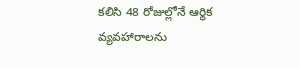కలిసి 48 రోజుల్లోనే ఆర్థిక వ్యవహారాలను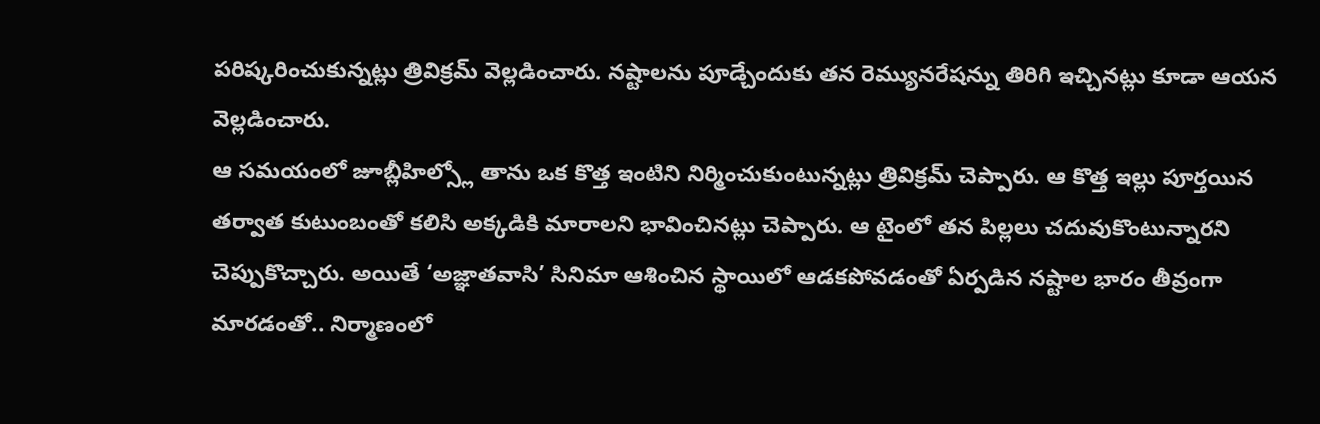పరిష్కరించుకున్నట్లు త్రివిక్రమ్ వెల్లడించారు. నష్టాలను పూడ్చేందుకు తన రెమ్యునరేషన్ను తిరిగి ఇచ్చినట్లు కూడా ఆయన వెల్లడించారు.
ఆ సమయంలో జూబ్లీహిల్స్లో తాను ఒక కొత్త ఇంటిని నిర్మించుకుంటున్నట్లు త్రివిక్రమ్ చెప్పారు. ఆ కొత్త ఇల్లు పూర్తయిన తర్వాత కుటుంబంతో కలిసి అక్కడికి మారాలని భావించినట్లు చెప్పారు. ఆ టైంలో తన పిల్లలు చదువుకొంటున్నారని చెప్పుకొచ్చారు. అయితే ‘అజ్ఞాతవాసి’ సినిమా ఆశించిన స్థాయిలో ఆడకపోవడంతో ఏర్పడిన నష్టాల భారం తీవ్రంగా మారడంతో.. నిర్మాణంలో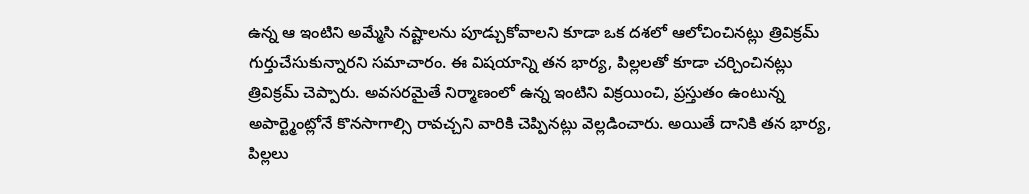ఉన్న ఆ ఇంటిని అమ్మేసి నష్టాలను పూడ్చుకోవాలని కూడా ఒక దశలో ఆలోచించినట్లు త్రివిక్రమ్ గుర్తుచేసుకున్నారని సమాచారం. ఈ విషయాన్ని తన భార్య, పిల్లలతో కూడా చర్చించినట్లు త్రివిక్రమ్ చెప్పారు. అవసరమైతే నిర్మాణంలో ఉన్న ఇంటిని విక్రయించి, ప్రస్తుతం ఉంటున్న అపార్ట్మెంట్లోనే కొనసాగాల్సి రావచ్చని వారికి చెప్పినట్లు వెల్లడించారు. అయితే దానికి తన భార్య, పిల్లలు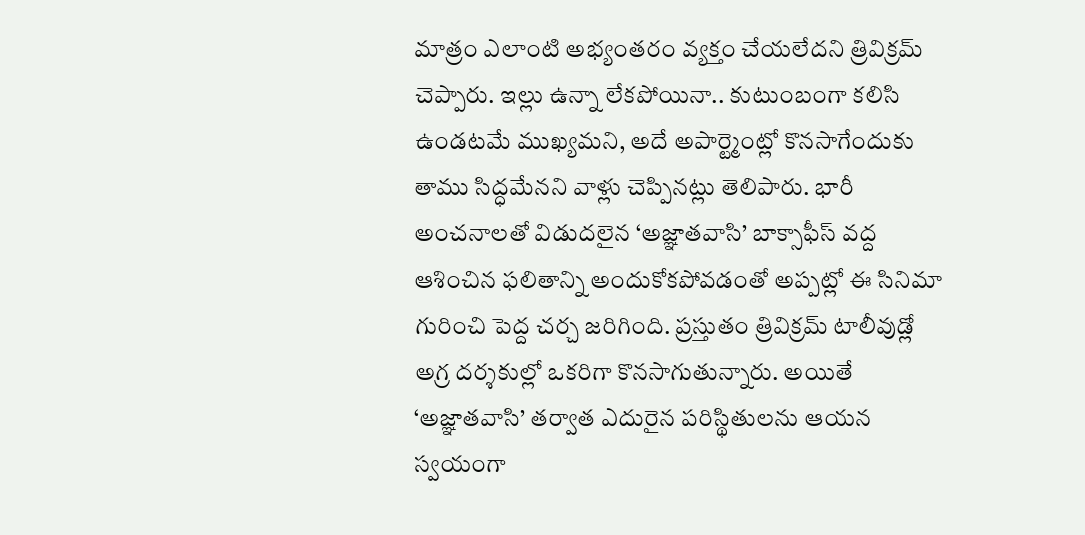మాత్రం ఎలాంటి అభ్యంతరం వ్యక్తం చేయలేదని త్రివిక్రమ్ చెప్పారు. ఇల్లు ఉన్నా లేకపోయినా.. కుటుంబంగా కలిసి ఉండటమే ముఖ్యమని, అదే అపార్ట్మెంట్లో కొనసాగేందుకు తాము సిద్ధమేనని వాళ్లు చెప్పినట్లు తెలిపారు. భారీ అంచనాలతో విడుదలైన ‘అజ్ఞాతవాసి’ బాక్సాఫీస్ వద్ద ఆశించిన ఫలితాన్ని అందుకోకపోవడంతో అప్పట్లో ఈ సినిమా గురించి పెద్ద చర్చ జరిగింది. ప్రస్తుతం త్రివిక్రమ్ టాలీవుడ్లో అగ్ర దర్శకుల్లో ఒకరిగా కొనసాగుతున్నారు. అయితే ‘అజ్ఞాతవాసి’ తర్వాత ఎదురైన పరిస్థితులను ఆయన స్వయంగా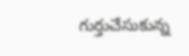గుర్తుచేసుకున్న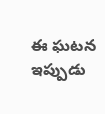ఈ ఘటన ఇప్పుడు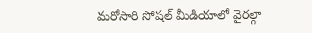మరోసారి సోషల్ మీడియాలో వైరల్గా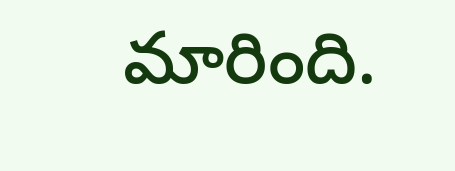మారింది.